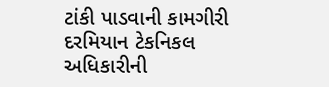ટાંકી પાડવાની કામગીરી દરમિયાન ટેકનિકલ અધિકારીની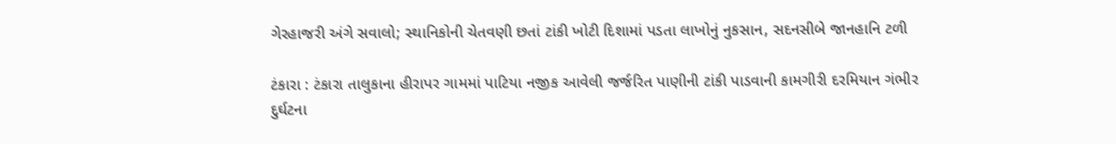ગેરહાજરી અંગે સવાલો; સ્થાનિકોની ચેતવણી છતાં ટાંકી ખોટી દિશામાં પડતા લાખોનું નુકસાન, સદનસીબે જાનહાનિ ટળી

ટંકારા : ટંકારા તાલુકાના હીરાપર ગામમાં પાટિયા નજીક આવેલી જર્જરિત પાણીની ટાંકી પાડવાની કામગીરી દરમિયાન ગંભીર દુર્ઘટના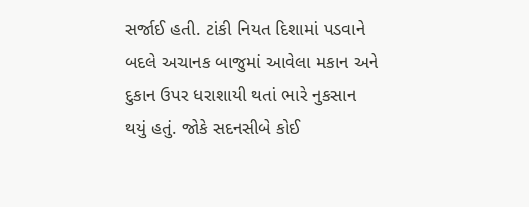સર્જાઈ હતી. ટાંકી નિયત દિશામાં પડવાને બદલે અચાનક બાજુમાં આવેલા મકાન અને દુકાન ઉપર ધરાશાયી થતાં ભારે નુકસાન થયું હતું. જોકે સદનસીબે કોઈ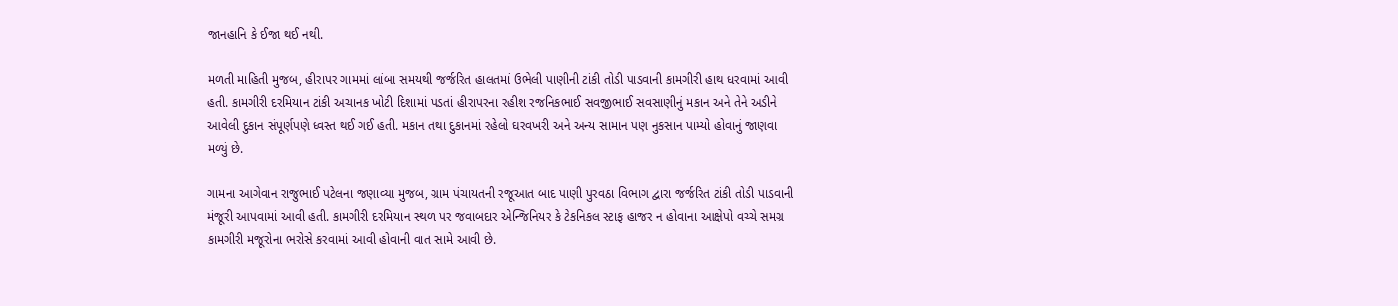જાનહાનિ કે ઈજા થઈ નથી.

મળતી માહિતી મુજબ, હીરાપર ગામમાં લાંબા સમયથી જર્જરિત હાલતમાં ઉભેલી પાણીની ટાંકી તોડી પાડવાની કામગીરી હાથ ધરવામાં આવી હતી. કામગીરી દરમિયાન ટાંકી અચાનક ખોટી દિશામાં પડતાં હીરાપરના રહીશ રજનિકભાઈ સવજીભાઈ સવસાણીનું મકાન અને તેને અડીને આવેલી દુકાન સંપૂર્ણપણે ધ્વસ્ત થઈ ગઈ હતી. મકાન તથા દુકાનમાં રહેલો ઘરવખરી અને અન્ય સામાન પણ નુકસાન પામ્યો હોવાનું જાણવા મળ્યું છે.

ગામના આગેવાન રાજુભાઈ પટેલના જણાવ્યા મુજબ, ગ્રામ પંચાયતની રજૂઆત બાદ પાણી પુરવઠા વિભાગ દ્વારા જર્જરિત ટાંકી તોડી પાડવાની મંજૂરી આપવામાં આવી હતી. કામગીરી દરમિયાન સ્થળ પર જવાબદાર એન્જિનિયર કે ટેકનિકલ સ્ટાફ હાજર ન હોવાના આક્ષેપો વચ્ચે સમગ્ર કામગીરી મજૂરોના ભરોસે કરવામાં આવી હોવાની વાત સામે આવી છે.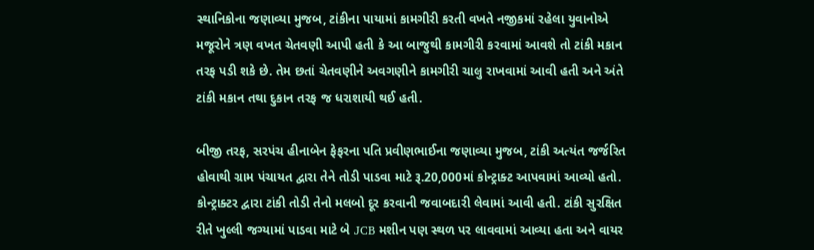સ્થાનિકોના જણાવ્યા મુજબ, ટાંકીના પાયામાં કામગીરી કરતી વખતે નજીકમાં રહેલા યુવાનોએ મજૂરોને ત્રણ વખત ચેતવણી આપી હતી કે આ બાજુથી કામગીરી કરવામાં આવશે તો ટાંકી મકાન તરફ પડી શકે છે. તેમ છતાં ચેતવણીને અવગણીને કામગીરી ચાલુ રાખવામાં આવી હતી અને અંતે ટાંકી મકાન તથા દુકાન તરફ જ ધરાશાયી થઈ હતી.

બીજી તરફ, સરપંચ હીનાબેન ફેફરના પતિ પ્રવીણભાઈના જણાવ્યા મુજબ, ટાંકી અત્યંત જર્જરિત હોવાથી ગ્રામ પંચાયત દ્વારા તેને તોડી પાડવા માટે રૂ.20,000માં કોન્ટ્રાક્ટ આપવામાં આવ્યો હતો. કોન્ટ્રાક્ટર દ્વારા ટાંકી તોડી તેનો મલબો દૂર કરવાની જવાબદારી લેવામાં આવી હતી. ટાંકી સુરક્ષિત રીતે ખુલ્લી જગ્યામાં પાડવા માટે બે JCB મશીન પણ સ્થળ પર લાવવામાં આવ્યા હતા અને વાયર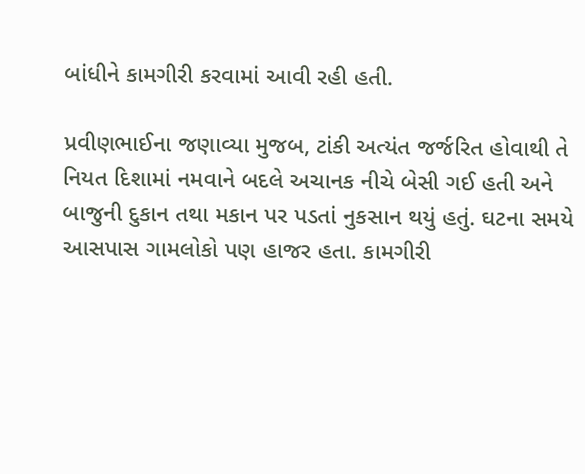બાંધીને કામગીરી કરવામાં આવી રહી હતી.

પ્રવીણભાઈના જણાવ્યા મુજબ, ટાંકી અત્યંત જર્જરિત હોવાથી તે નિયત દિશામાં નમવાને બદલે અચાનક નીચે બેસી ગઈ હતી અને બાજુની દુકાન તથા મકાન પર પડતાં નુકસાન થયું હતું. ઘટના સમયે આસપાસ ગામલોકો પણ હાજર હતા. કામગીરી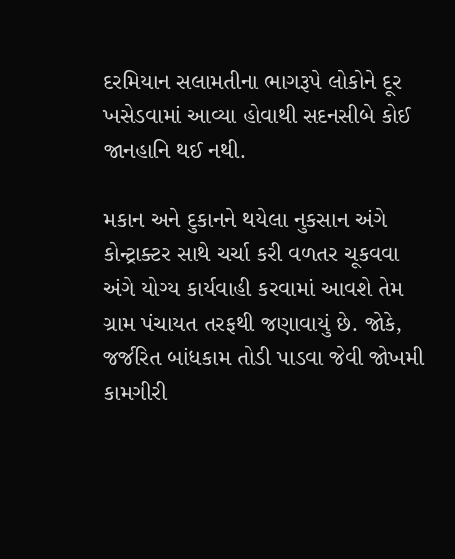દરમિયાન સલામતીના ભાગરૂપે લોકોને દૂર ખસેડવામાં આવ્યા હોવાથી સદનસીબે કોઈ જાનહાનિ થઈ નથી.

મકાન અને દુકાનને થયેલા નુકસાન અંગે કોન્ટ્રાક્ટર સાથે ચર્ચા કરી વળતર ચૂકવવા અંગે યોગ્ય કાર્યવાહી કરવામાં આવશે તેમ ગ્રામ પંચાયત તરફથી જણાવાયું છે. જોકે, જર્જરિત બાંધકામ તોડી પાડવા જેવી જોખમી કામગીરી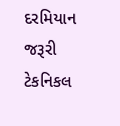દરમિયાન જરૂરી ટેકનિકલ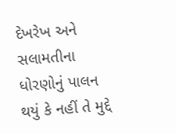દેખરેખ અને સલામતીના ધોરણોનું પાલન થયું કે નહીં તે મુદ્દે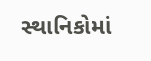સ્થાનિકોમાં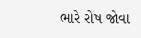ભારે રોષ જોવા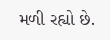મળી રહ્યો છે.